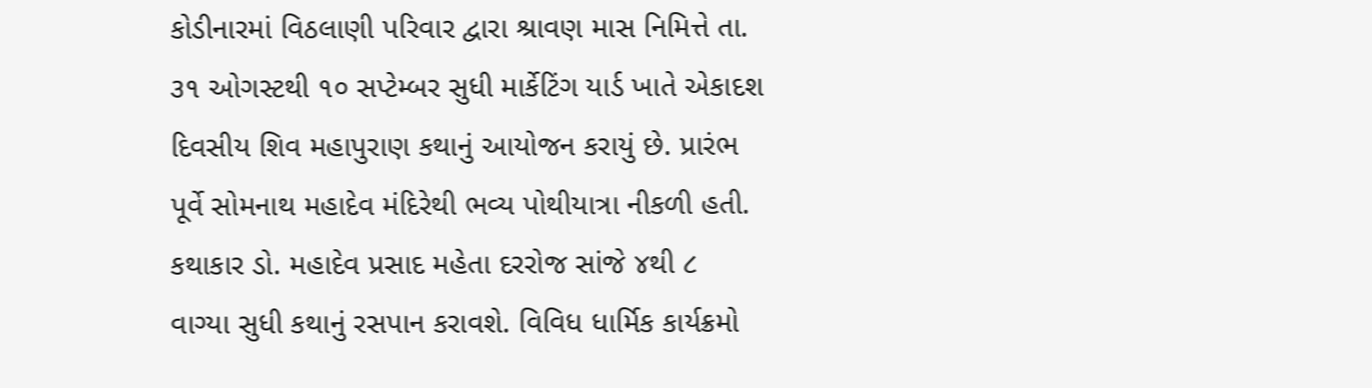કોડીનારમાં વિઠલાણી પરિવાર દ્વારા શ્રાવણ માસ નિમિત્તે તા. ૩૧ ઓગસ્ટથી ૧૦ સપ્ટેમ્બર સુધી માર્કેટિંગ યાર્ડ ખાતે એકાદશ દિવસીય શિવ મહાપુરાણ કથાનું આયોજન કરાયું છે. પ્રારંભ પૂર્વે સોમનાથ મહાદેવ મંદિરેથી ભવ્ય પોથીયાત્રા નીકળી હતી. કથાકાર ડો. મહાદેવ પ્રસાદ મહેતા દરરોજ સાંજે ૪થી ૮ વાગ્યા સુધી કથાનું રસપાન કરાવશે. વિવિધ ધાર્મિક કાર્યક્રમો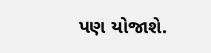પણ યોજાશે.